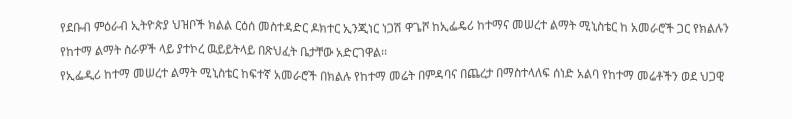የደቡብ ምዕራብ ኢትዮጵያ ህዝቦች ክልል ርዕሰ መስተዳድር ዶክተር ኢንጂነር ነጋሽ ዋጌሾ ከኢፌዴሪ ከተማና መሠረተ ልማት ሚኒስቴር ከ አመራሮች ጋር የክልሉን የከተማ ልማት ስራዎች ላይ ያተኮረ ዉይይትላይ በጽህፈት ቤታቸው አድርገዋል፡፡
የኢፌዲሪ ከተማ መሠረተ ልማት ሚኒስቴር ከፍተኛ አመራሮች በክልሉ የከተማ መሬት በምዳባና በጨረታ በማስተላለፍ ሰነድ አልባ የከተማ መሬቶችን ወደ ህጋዊ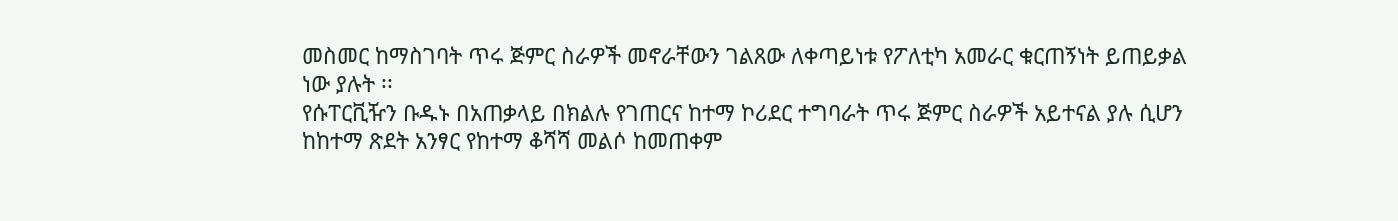መስመር ከማስገባት ጥሩ ጅምር ስራዎች መኖራቸውን ገልጸው ለቀጣይነቱ የፖለቲካ አመራር ቁርጠኝነት ይጠይቃል ነው ያሉት ፡፡
የሱፐርቪዥን ቡዱኑ በአጠቃላይ በክልሉ የገጠርና ከተማ ኮሪደር ተግባራት ጥሩ ጅምር ስራዎች አይተናል ያሉ ሲሆን ከከተማ ጽደት አንፃር የከተማ ቆሻሻ መልሶ ከመጠቀም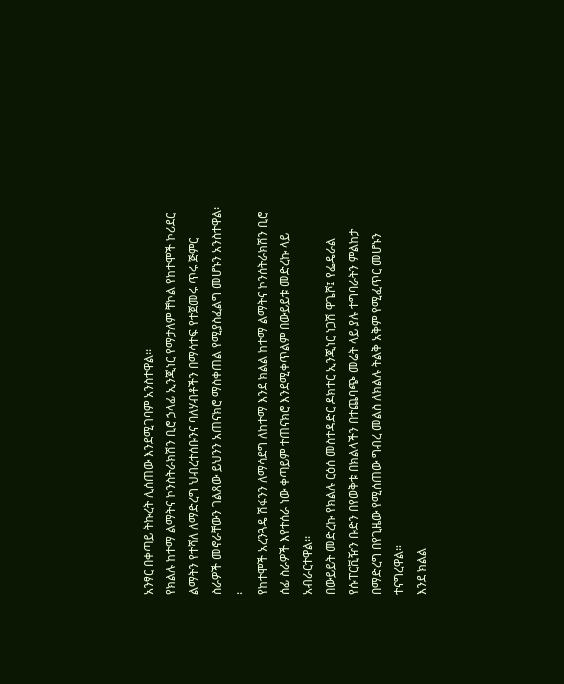አንፃር በቀጣይ ትኩረት ሊሰጠው እንደሚገባም አንስተዋል፡፡
የክልሉ ከተማ ልማትና ኮንስትራክሽን ቢሮ ኃላፊ ኢንጂነር የማታለም ቸኮል የከተሞች ኮሪደር ልማትን የተሻለ ለማድረግ ህብረተሰቡንና ባለሃብቶችን በማሳተፍ የተጀመሩ ጥሩ ጅምር ስራዎች መኖራቸውን ገልጸው ይህንን አጠናክሮ ማስቀጠል የሚያስፈልግ መሆኑን አንስተዋል፡፡
የከተሞች አረንጓዴ ሽፋንን ለማሳደግ ለከተማ እንደ ክልል ከተማ ልማትና ኮንሰትራክሽን ቢሮ ሰፊ ስራዎች እየተሰራ ነው ቀጣይም ተጠናክሮ እንደሚቀጥልም በውይይቱ መድረኩ ላይ አብራርተዋል፡፡
በውይይት መድረኩ የክልሉ ርዕሰ መስተዳድር ዶክተር ኢንጂነር ነጋሽ ዋጌሾ፤ የፌዴራል የሱፐርቪዥን ቡድን በየወቅቱ በክልላችን በተጨባጭ መሬት ላይ ያሉ ተግባራትን ምልከታ በማድረግ በየጊዜው የሚሰጠው ግብረ መልስ ለክልሉ ትልቅ አቅም የሚፈጥር መሆኑን ተናግረዋል።
እንደ ክልል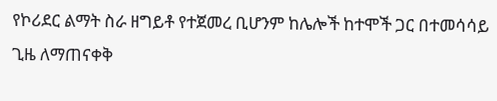የኮሪደር ልማት ስራ ዘግይቶ የተጀመረ ቢሆንም ከሌሎች ከተሞች ጋር በተመሳሳይ ጊዜ ለማጠናቀቅ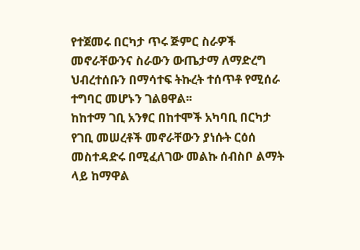የተጀመሩ በርካታ ጥሩ ጅምር ስራዎች መኖራቸውንና ስራውን ውጤታማ ለማድረግ ህብረተሰቡን በማሳተፍ ትኩረት ተሰጥቶ የሚሰራ ተግባር መሆኑን ገልፀዋል፡፡
ከከተማ ገቢ አንፃር በከተሞች አካባቢ በርካታ የገቢ መሠረቶች መኖራቸውን ያነሱት ርዕሰ መስተዳድሩ በሚፈለገው መልኩ ሰብስቦ ልማት ላይ ከማዋል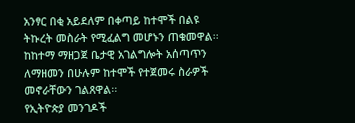አንፃር በቂ አይደለም በቀጣይ ከተሞች በልዩ ትኩረት መስራት የሚፈልግ መሆኑን ጠቁመዋል፡፡
ከከተማ ማዘጋጀ ቤታዊ አገልግሎት አሰጣጥን ለማዘመን በሁሉም ከተሞች የተጀመሩ ስራዎች መኖራቸውን ገልጸዋል፡፡
የኢትዮጵያ መንገዶች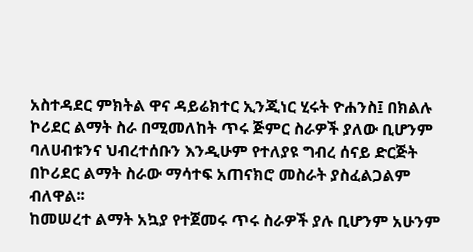አስተዳደር ምክትል ዋና ዳይሬክተር ኢንጂነር ሂሩት ዮሐንስ፤ በክልሉ ኮሪደር ልማት ስራ በሚመለከት ጥሩ ጅምር ስራዎች ያለው ቢሆንም ባለሀብቱንና ህብረተሰቡን እንዲሁም የተለያዩ ግብረ ሰናይ ድርጅት በኮሪደር ልማት ስራው ማሳተፍ አጠናክሮ መስራት ያስፈልጋልም ብለዋል፡፡
ከመሠረተ ልማት አኳያ የተጀመሩ ጥሩ ስራዎች ያሉ ቢሆንም አሁንም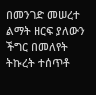በመንገድ መሠረተ ልማት ዘርፍ ያለውን ችግር በመለየት ትኩረት ተሰጥቶ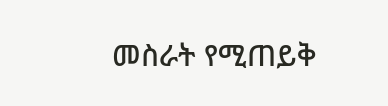መስራት የሚጠይቅ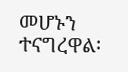መሆኑን ተናግረዋል፡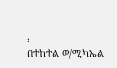፡
በተከተል ወ/ሚካኤል